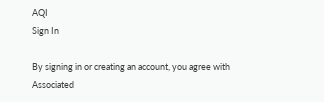AQI
Sign In

By signing in or creating an account, you agree with Associated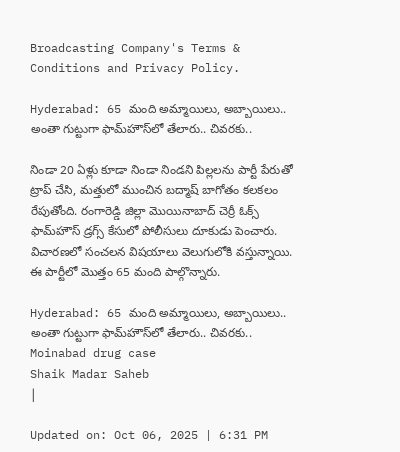Broadcasting Company's Terms & Conditions and Privacy Policy.

Hyderabad: 65 మంది అమ్మాయిలు, అబ్బాయిలు.. అంతా గుట్టుగా ఫామ్‌హౌస్‌లో తేలారు.. చివరకు..

నిండా 20 ఏళ్లు కూడా నిండా నిండని పిల్లలను పార్టీ పేరుతో ట్రాప్‌ చేసి, మత్తులో ముంచిన బద్మాష్‌ బాగోతం కలకలం రేపుతోంది. రంగారెడ్డి జిల్లా మొయినాబాద్‌ చెర్రీ ఓక్స్‌ ఫామ్‌హౌస్‌ డ్రగ్స్‌ కేసులో పోలీసులు దూకుడు పెంచారు. విచారణలో సంచలన విషయాలు వెలుగులోకి వస్తున్నాయి. ఈ పార్టీలో మొత్తం 65 మంది పాల్గొన్నారు.

Hyderabad: 65 మంది అమ్మాయిలు, అబ్బాయిలు.. అంతా గుట్టుగా ఫామ్‌హౌస్‌లో తేలారు.. చివరకు..
Moinabad drug case
Shaik Madar Saheb
|

Updated on: Oct 06, 2025 | 6:31 PM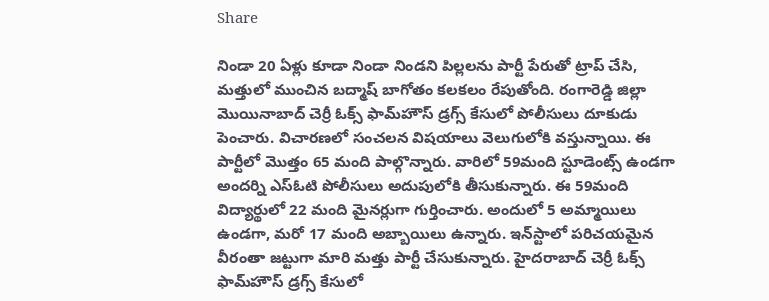Share

నిండా 20 ఏళ్లు కూడా నిండా నిండని పిల్లలను పార్టీ పేరుతో ట్రాప్‌ చేసి, మత్తులో ముంచిన బద్మాష్‌ బాగోతం కలకలం రేపుతోంది. రంగారెడ్డి జిల్లా మొయినాబాద్‌ చెర్రీ ఓక్స్‌ ఫామ్‌హౌస్‌ డ్రగ్స్‌ కేసులో పోలీసులు దూకుడు పెంచారు. విచారణలో సంచలన విషయాలు వెలుగులోకి వస్తున్నాయి. ఈ పార్టీలో మొత్తం 65 మంది పాల్గొన్నారు. వారిలో 59మంది స్టూడెంట్స్ ఉండగా అందర్ని ఎస్ఓటి పోలీసులు అదుపులోకి తీసుకున్నారు. ఈ 59మంది విద్యార్థులో 22 మంది మైనర్లుగా గుర్తించారు. అందులో 5 అమ్మాయిలు ఉండగా, మరో 17 మంది అబ్బాయిలు ఉన్నారు. ఇన్‌స్టాలో పరిచయమైన వీరంతా జట్టుగా మారి మత్తు పార్టీ చేసుకున్నారు. హైదరాబాద్ చెర్రీ ఓక్స్‌ ఫామ్‌హౌస్‌ డ్రగ్స్‌ కేసులో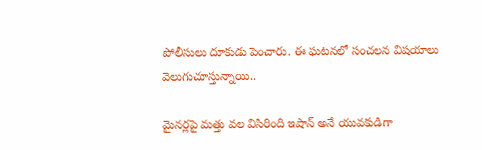పోలీసులు దూకుడు పెంచారు. ఈ ఘటనలో సంచలన విషయాలు వెలుగుచూస్తున్నాయి..

మైనర్లపై మత్తు వల విసిరింది ఇషాన్‌ అనే యువకుడిగా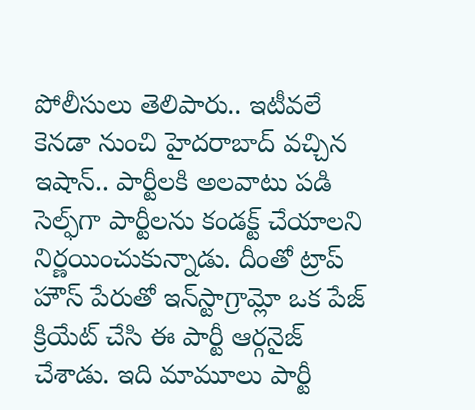పోలీసులు తెలిపారు.. ఇటీవలే కెనడా నుంచి హైదరాబాద్ వచ్చిన ఇషాన్.. పార్టీలకి అలవాటు పడి సెల్ఫ్‌గా పార్టీలను కండక్ట్ చేయాలని నిర్ణయించుకున్నాడు. దీంతో ట్రాప్ హౌస్ పేరుతో ఇన్‌స్టాగ్రామ్లో ఒక పేజ్ క్రియేట్ చేసి ఈ పార్టీ ఆర్గనైజ్ చేశాడు. ఇది మామూలు పార్టీ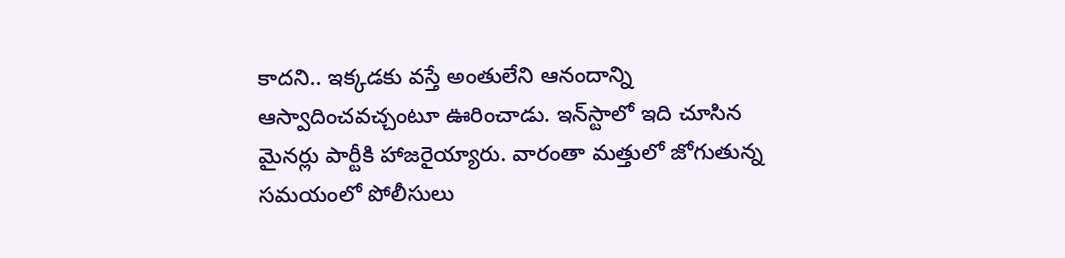కాదని.. ఇక్కడకు వస్తే అంతులేని ఆనందాన్ని ఆస్వాదించవచ్చంటూ ఊరించాడు. ఇన్‌స్టాలో ఇది చూసిన మైనర్లు పార్టీకి హాజరైయ్యారు. వారంతా మత్తులో జోగుతున్న సమయంలో పోలీసులు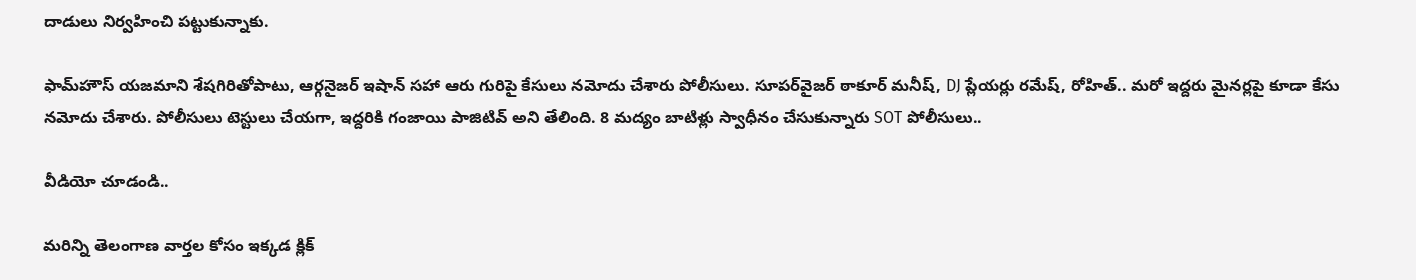దాడులు నిర్వహించి పట్టుకున్నాకు.

ఫామ్‌హౌస్‌ యజమాని శేషగిరితోపాటు, ఆర్గనైజర్‌ ఇషాన్‌ సహా ఆరు గురిపై కేసులు నమోదు చేశారు పోలీసులు. సూపర్‌వైజర్‌ ఠాకూర్‌ మనీష్‌, DJ ప్లేయర్లు రమేష్‌, రోహిత్‌.. మరో ఇద్దరు మైనర్లపై కూడా కేసు నమోదు చేశారు. పోలీసులు టెస్టులు చేయగా, ఇద్దరికి గంజాయి పాజిటివ్‌ అని తేలింది. 8 మద్యం బాటిళ్లు స్వాధీనం చేసుకున్నారు SOT పోలీసులు..

వీడియో చూడండి..

మరిన్ని తెలంగాణ వార్తల కోసం ఇక్కడ క్లిక్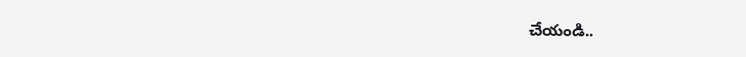చేయండి..